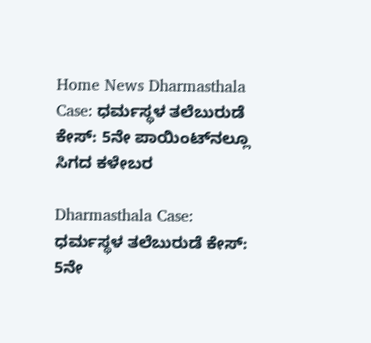Home News Dharmasthala Case: ಧರ್ಮಸ್ಥಳ ತಲೆಬುರುಡೆ ಕೇಸ್‌: 5ನೇ ಪಾಯಿಂಟ್‌ನಲ್ಲೂ ಸಿಗದ ಕಳೇಬರ

Dharmasthala Case: ಧರ್ಮಸ್ಥಳ ತಲೆಬುರುಡೆ ಕೇಸ್‌: 5ನೇ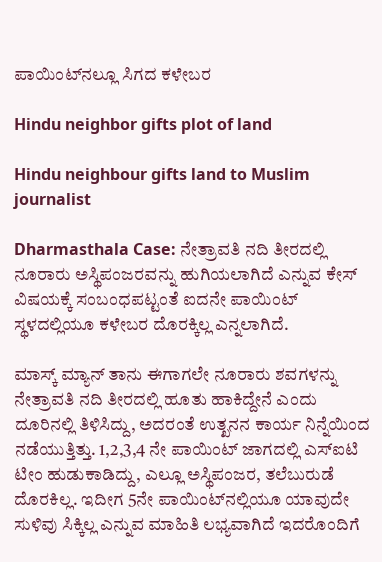ಪಾಯಿಂಟ್‌ನಲ್ಲೂ ಸಿಗದ ಕಳೇಬರ

Hindu neighbor gifts plot of land

Hindu neighbour gifts land to Muslim journalist

Dharmasthala Case: ನೇತ್ರಾವತಿ ನದಿ ತೀರದಲ್ಲಿ ನೂರಾರು ಅಸ್ಥಿಪಂಜರವನ್ನು ಹುಗಿಯಲಾಗಿದೆ ಎನ್ನುವ ಕೇಸ್‌ ವಿಷಯಕ್ಕೆ ಸಂಬಂಧಪಟ್ಟಂತೆ ಐದನೇ ಪಾಯಿಂಟ್‌ ಸ್ಥಳದಲ್ಲಿಯೂ ಕಳೇಬರ ದೊರಕ್ಕಿಲ್ಲ ಎನ್ನಲಾಗಿದೆ.

ಮಾಸ್ಕ್‌ ಮ್ಯಾನ್‌ ತಾನು ಈಗಾಗಲೇ ನೂರಾರು ಶವಗಳನ್ನು ನೇತ್ರಾವತಿ ನದಿ ತೀರದಲ್ಲಿ ಹೂತು ಹಾಕಿದ್ದೇನೆ ಎಂದು ದೂರಿನಲ್ಲಿ ತಿಳಿಸಿದ್ದು, ಅದರಂತೆ ಉತ್ಖನನ ಕಾರ್ಯ ನಿನ್ನೆಯಿಂದ ನಡೆಯುತ್ತಿತ್ತು. 1,2,3,4 ನೇ ಪಾಯಿಂಟ್‌ ಜಾಗದಲ್ಲಿ ಎಸ್‌ಐಟಿ ಟೀಂ ಹುಡುಕಾಡಿದ್ದು, ಎಲ್ಲೂ ಅಸ್ಥಿಪಂಜರ, ತಲೆಬುರುಡೆ ದೊರಕಿಲ್ಲ. ಇದೀಗ 5ನೇ ಪಾಯಿಂಟ್‌ನಲ್ಲಿಯೂ ಯಾವುದೇ ಸುಳಿವು ಸಿಕ್ಕಿಲ್ಲ ಎನ್ನುವ ಮಾಹಿತಿ ಲಭ್ಯವಾಗಿದೆ ಇದರೊಂದಿಗೆ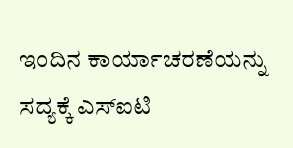ಇಂದಿನ ಕಾರ್ಯಾಚರಣೆಯನ್ನು ಸದ್ಯಕ್ಕೆ ಎಸ್‌ಐಟಿ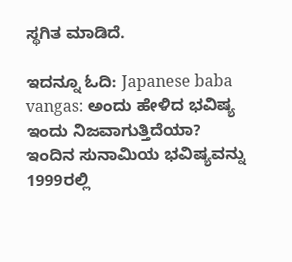ಸ್ಥಗಿತ ಮಾಡಿದೆ.

ಇದನ್ನೂ ಓದಿ: Japanese baba vangas: ಅಂದು ಹೇಳಿದ ಭವಿಷ್ಯ ಇಂದು ನಿಜವಾಗುತ್ತಿದೆಯಾ? ಇಂದಿನ ಸುನಾಮಿಯ ಭವಿಷ್ಯವನ್ನು 1999ರಲ್ಲಿ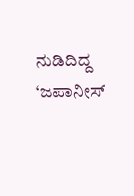ನುಡಿದಿದ್ದ ‘ಜಪಾನೀಸ್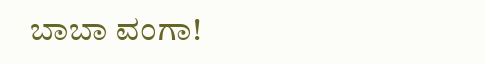ಬಾಬಾ ವಂಗಾ!